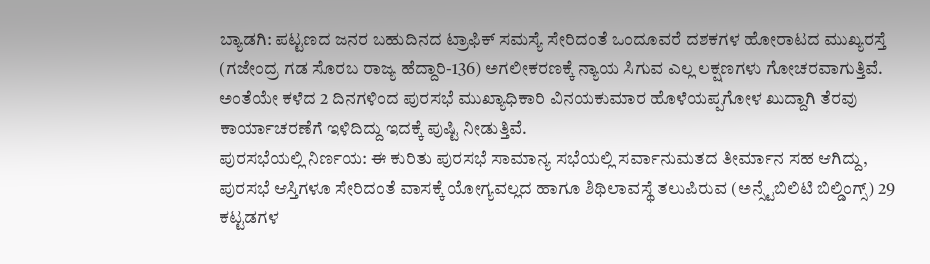ಬ್ಯಾಡಗಿ: ಪಟ್ಟಣದ ಜನರ ಬಹುದಿನದ ಟ್ರಾಫಿಕ್ ಸಮಸ್ಯೆ ಸೇರಿದಂತೆ ಒಂದೂವರೆ ದಶಕಗಳ ಹೋರಾಟದ ಮುಖ್ಯರಸ್ತೆ (ಗಜೇಂದ್ರ ಗಡ ಸೊರಬ ರಾಜ್ಯ ಹೆದ್ದಾರಿ-136) ಅಗಲೀಕರಣಕ್ಕೆ ನ್ಯಾಯ ಸಿಗುವ ಎಲ್ಲ ಲಕ್ಷಣಗಳು ಗೋಚರವಾಗುತ್ತಿವೆ. ಅಂತೆಯೇ ಕಳೆದ 2 ದಿನಗಳಿಂದ ಪುರಸಭೆ ಮುಖ್ಯಾಧಿಕಾರಿ ವಿನಯಕುಮಾರ ಹೊಳೆಯಪ್ಪಗೋಳ ಖುದ್ದಾಗಿ ತೆರವು ಕಾರ್ಯಾಚರಣೆಗೆ ಇಳಿದಿದ್ದು ಇದಕ್ಕೆ ಪುಷ್ಟಿ ನೀಡುತ್ತಿವೆ.
ಪುರಸಭೆಯಲ್ಲಿ ನಿರ್ಣಯ: ಈ ಕುರಿತು ಪುರಸಭೆ ಸಾಮಾನ್ಯ ಸಭೆಯಲ್ಲಿ ಸರ್ವಾನುಮತದ ತೀರ್ಮಾನ ಸಹ ಆಗಿದ್ದು, ಪುರಸಭೆ ಆಸ್ತಿಗಳೂ ಸೇರಿದಂತೆ ವಾಸಕ್ಕೆ ಯೋಗ್ಯವಲ್ಲದ ಹಾಗೂ ಶಿಥಿಲಾವಸ್ಥೆ ತಲುಪಿರುವ (ಅನ್ಸ್ಟೆಬಿಲಿಟಿ ಬಿಲ್ಡಿಂಗ್ಸ್) 29 ಕಟ್ಟಡಗಳ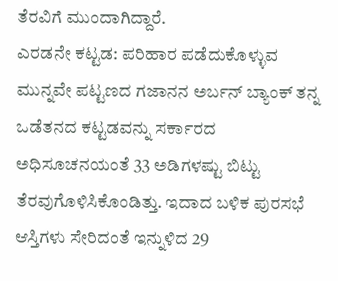ತೆರವಿಗೆ ಮುಂದಾಗಿದ್ದಾರೆ.
ಎರಡನೇ ಕಟ್ಟಡ: ಪರಿಹಾರ ಪಡೆದುಕೊಳ್ಳುವ ಮುನ್ನವೇ ಪಟ್ಟಣದ ಗಜಾನನ ಅರ್ಬನ್ ಬ್ಯಾಂಕ್ ತನ್ನ ಒಡೆತನದ ಕಟ್ಟಡವನ್ನು ಸರ್ಕಾರದ ಅಧಿಸೂಚನಯಂತೆ 33 ಅಡಿಗಳಷ್ಟು ಬಿಟ್ಟು ತೆರವುಗೊಳಿಸಿಕೊಂಡಿತ್ತು. ಇದಾದ ಬಳಿಕ ಪುರಸಭೆ ಆಸ್ತಿಗಳು ಸೇರಿದಂತೆ ಇನ್ನುಳಿದ 29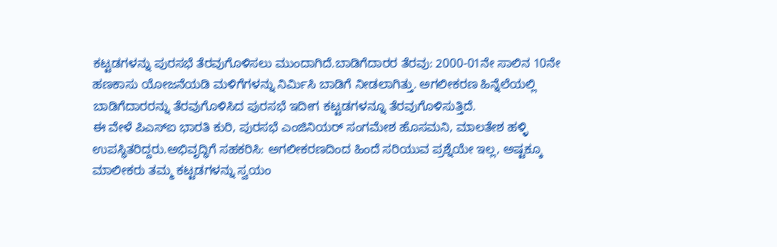ಕಟ್ಟಡಗಳನ್ನು ಪುರಸಭೆ ತೆರವುಗೊಳಿಸಲು ಮುಂದಾಗಿದೆ.ಬಾಡಿಗೆದಾರರ ತೆರವು: 2000-01ನೇ ಸಾಲಿನ 10ನೇ ಹಣಕಾಸು ಯೋಜನೆಯಡಿ ಮಳಿಗೆಗಳನ್ನು ನಿರ್ಮಿಸಿ ಬಾಡಿಗೆ ನೀಡಲಾಗಿತ್ತು. ಅಗಲೀಕರಣ ಹಿನ್ನೆಲೆಯಲ್ಲಿ ಬಾಡಿಗೆದಾರರನ್ನು ತೆರವುಗೊಳಿಸಿದ ಪುರಸಭೆ ಇದೀಗ ಕಟ್ಟಡಗಳನ್ನೂ ತೆರವುಗೊಳಿಸುತ್ತಿದೆ.
ಈ ವೇಳೆ ಪಿಎಸ್ಐ ಭಾರತಿ ಕುರಿ, ಪುರಸಭೆ ಎಂಜಿನಿಯರ್ ಸಂಗಮೇಶ ಹೊಸಮನಿ, ಮಾಲತೇಶ ಹಳ್ಳಿ ಉಪಸ್ಥಿತರಿದ್ದರು.ಅಭಿವೃದ್ಧಿಗೆ ಸಹಕರಿಸಿ: ಅಗಲೀಕರಣದಿಂದ ಹಿಂದೆ ಸರಿಯುವ ಪ್ರಶ್ನೆಯೇ ಇಲ್ಲ, ಅಷ್ಟಕ್ಕೂ ಮಾಲೀಕರು ತಮ್ಮ ಕಟ್ಟಡಗಳನ್ನು ಸ್ವಯಂ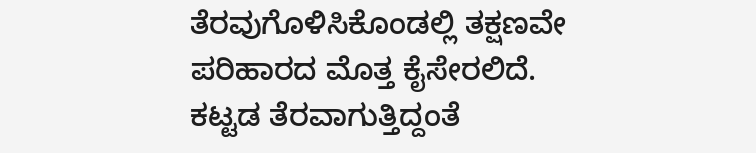ತೆರವುಗೊಳಿಸಿಕೊಂಡಲ್ಲಿ ತಕ್ಷಣವೇ ಪರಿಹಾರದ ಮೊತ್ತ ಕೈಸೇರಲಿದೆ. ಕಟ್ಟಡ ತೆರವಾಗುತ್ತಿದ್ದಂತೆ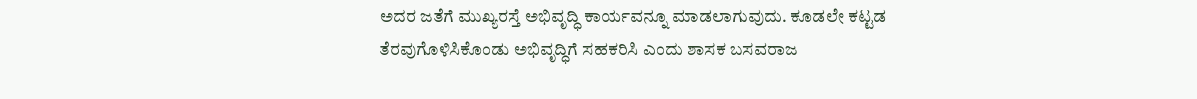ಅದರ ಜತೆಗೆ ಮುಖ್ಯರಸ್ತೆ ಅಭಿವೃದ್ಧಿ ಕಾರ್ಯವನ್ನೂ ಮಾಡಲಾಗುವುದು. ಕೂಡಲೇ ಕಟ್ಟಡ ತೆರವುಗೊಳಿಸಿಕೊಂಡು ಅಭಿವೃದ್ಧಿಗೆ ಸಹಕರಿಸಿ ಎಂದು ಶಾಸಕ ಬಸವರಾಜ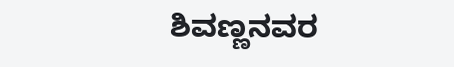ಶಿವಣ್ಣನವರ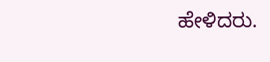ಹೇಳಿದರು.